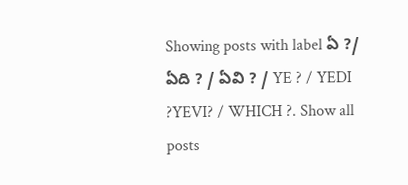Showing posts with label ఏ ?/ ఏది ? / ఏవి ? / YE ? / YEDI ?YEVI? / WHICH ?. Show all posts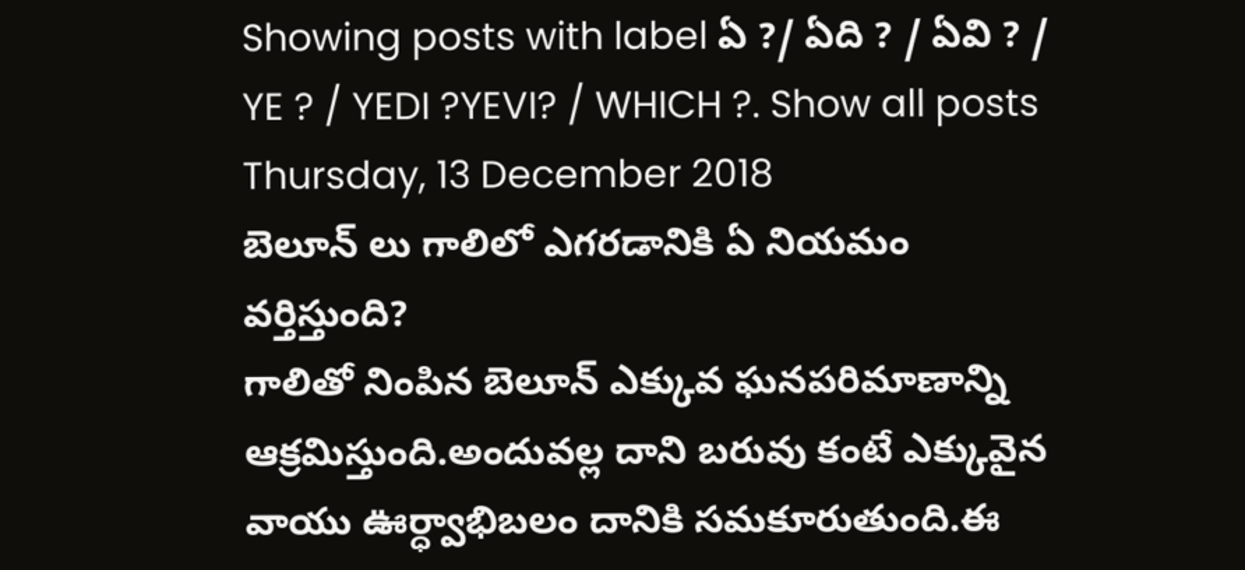Showing posts with label ఏ ?/ ఏది ? / ఏవి ? / YE ? / YEDI ?YEVI? / WHICH ?. Show all posts
Thursday, 13 December 2018
బెలూన్ లు గాలిలో ఎగరడానికి ఏ నియమం వర్తిస్తుంది?
గాలితో నింపిన బెలూన్ ఎక్కువ ఘనపరిమాణాన్ని ఆక్రమిస్తుంది.అందువల్ల దాని బరువు కంటే ఎక్కువైన వాయు ఊర్ధ్వాభిబలం దానికి సమకూరుతుంది.ఈ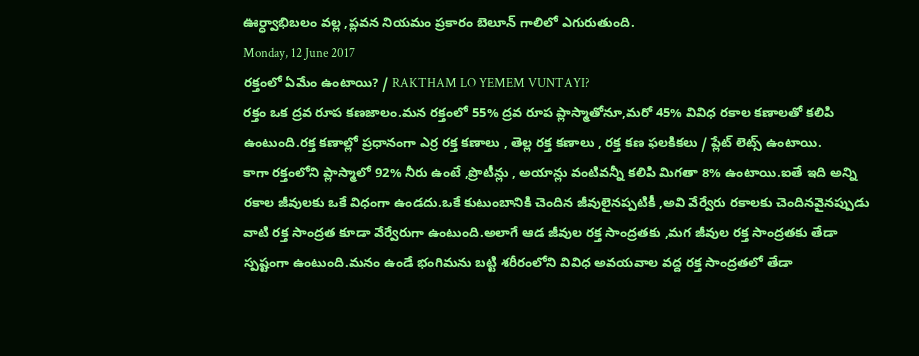ఊర్ధ్వాభిబలం వల్ల ,ప్లవన నియమం ప్రకారం బెలూన్ గాలిలో ఎగురుతుంది.
Monday, 12 June 2017
రక్తంలో ఏమేం ఉంటాయి? / RAKTHAM LO YEMEM VUNTAYI?
రక్తం ఒక ద్రవ రూప కణజాలం.మన రక్తంలో 55% ద్రవ రూప ప్లాస్మాతోనూ,మరో 45% వివిధ రకాల కణాలతో కలిపి ఉంటుంది.రక్త కణాల్లో ప్రధానంగా ఎర్ర రక్త కణాలు , తెల్ల రక్త కణాలు , రక్త కణ ఫలకికలు / ప్లేట్ లెట్స్ ఉంటాయి.
కాగా రక్తంలోని ప్లాస్మాలో 92% నీరు ఉంటే ,ప్రొటీన్లు , అయాన్లు వంటివన్నీ కలిపి మిగతా 8% ఉంటాయి.ఐతే ఇది అన్ని రకాల జీవులకు ఒకే విధంగా ఉండదు.ఒకే కుటుంబానికి చెందిన జీవులైనప్పటికీ ,అవి వేర్వేరు రకాలకు చెందినవైనప్పుడు వాటి రక్త సాంద్రత కూడా వేర్వేరుగా ఉంటుంది.అలాగే ఆడ జీవుల రక్త సాంద్రతకు ,మగ జీవుల రక్త సాంద్రతకు తేడా స్పష్టంగా ఉంటుంది.మనం ఉండే భంగిమను బట్టి శరీరంలోని వివిధ అవయవాల వద్ద రక్త సాంద్రతలో తేడా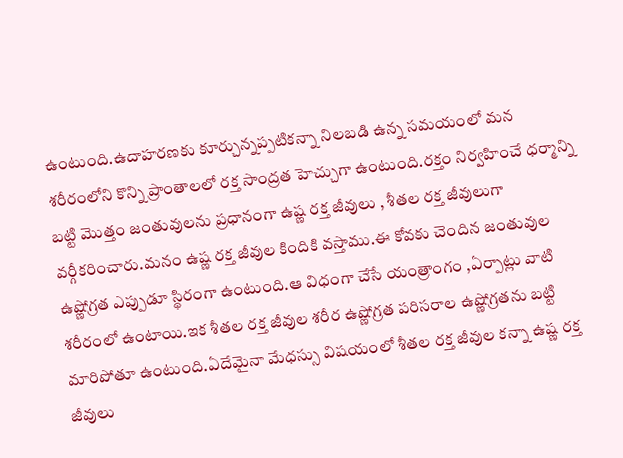ఉంటుంది.ఉదాహరణకు కూర్చున్నప్పటికన్నా నిలబడి ఉన్న సమయంలో మన శరీరంలోని కొన్ని ప్రాంతాలలో రక్త సాంద్రత హెచ్చుగా ఉంటుంది.రక్తం నిర్వహించే ధర్మాన్ని బట్టి మొత్తం జంతువులను ప్రధానంగా ఉష్ణ రక్త జీవులు , శీతల రక్త జీవులుగా వర్గీకరించారు.మనం ఉష్ణ రక్త జీవుల కిందికి వస్తాము.ఈ కోవకు చెందిన జంతువుల ఉష్ణోగ్రత ఎప్పుడూ స్థిరంగా ఉంటుంది.ఆ విధంగా చేసే యంత్రాంగం ,ఏర్పాట్లు వాటి శరీరంలో ఉంటాయి.ఇక శీతల రక్త జీవుల శరీర ఉష్ణోగ్రత పరిసరాల ఉష్ణోగ్రతను బట్టి మారిపోతూ ఉంటుంది.ఏదేమైనా మేధస్సు విషయంలో శీతల రక్త జీవుల కన్నా ఉష్ణ రక్త జీవులు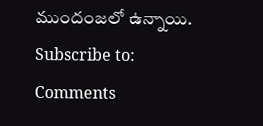ముందంజలో ఉన్నాయి.
Subscribe to:
Comments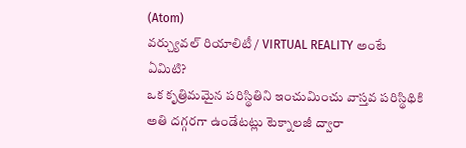(Atom)
వర్చ్యువల్ రియాలిటీ / VIRTUAL REALITY అంటే ఏమిటి?
ఒక కృత్రిమమైన పరిస్థితిని ఇంచుమించు వాస్తవ పరిస్థిథికి అతి దగ్గరగా ఉండేటట్లు టెక్నాలజీ ద్వారా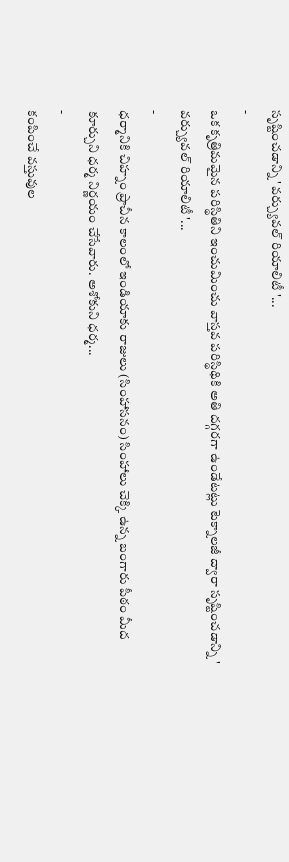సృష్టించడాన్ని ' వర్చ్యువల్ రియాలిటీ '...
-
ఒక కృత్రిమమైన పరిస్థితిని ఇంచుమించు వాస్తవ పరిస్థిథికి అతి దగ్గరగా ఉండేటట్లు టెక్నాలజీ ద్వారా సృష్టించడాన్ని ' వర్చ్యువల్ రియాలిటీ '...
-
ధర్మానికి చిహ్నం ప్రాచీన కాలంలో ఇండియాకు రాజులు (సింహాసనం) సింహాలు చెక్కి ఉన్న బంగారు పీఠం మీద కూర్చుని ధర్మ నిర్ణయం చేసేవారు. అశోకుని ధర్మ...
-
కంపించే వస్తువుల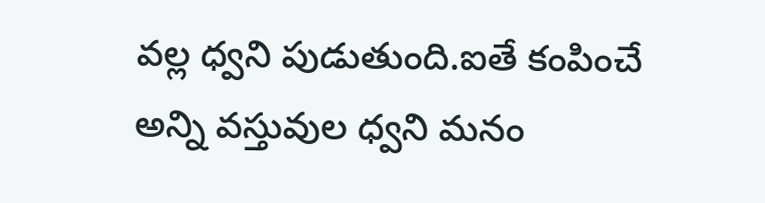వల్ల ధ్వని పుడుతుంది.ఐతే కంపించే అన్ని వస్తువుల ధ్వని మనం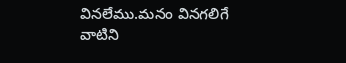వినలేము.మనం వినగలిగే వాటిని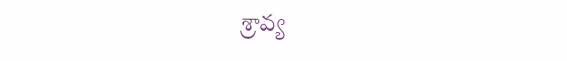శ్రావ్య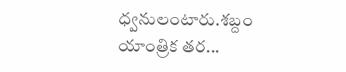ధ్వనులంటారు.శబ్దం యాంత్రిక తర...